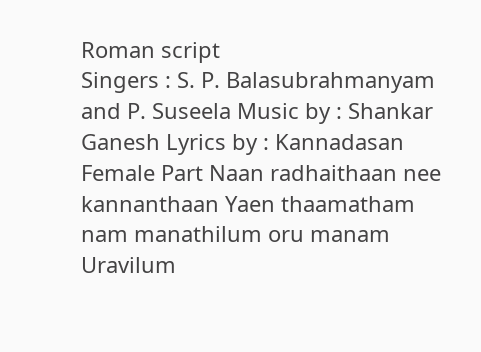Roman script
Singers : S. P. Balasubrahmanyam and P. Suseela Music by : Shankar Ganesh Lyrics by : Kannadasan Female Part Naan radhaithaan nee kannanthaan Yaen thaamatham nam manathilum oru manam Uravilum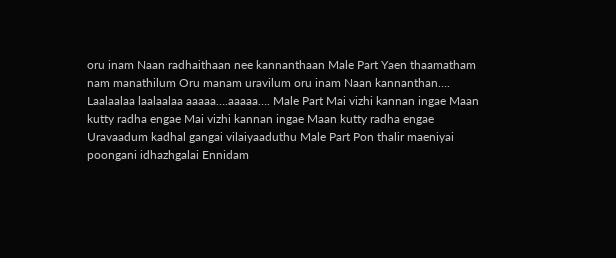oru inam Naan radhaithaan nee kannanthaan Male Part Yaen thaamatham nam manathilum Oru manam uravilum oru inam Naan kannanthan…. Laalaalaa laalaalaa aaaaa….aaaaa…. Male Part Mai vizhi kannan ingae Maan kutty radha engae Mai vizhi kannan ingae Maan kutty radha engae Uravaadum kadhal gangai vilaiyaaduthu Male Part Pon thalir maeniyai poongani idhazhgalai Ennidam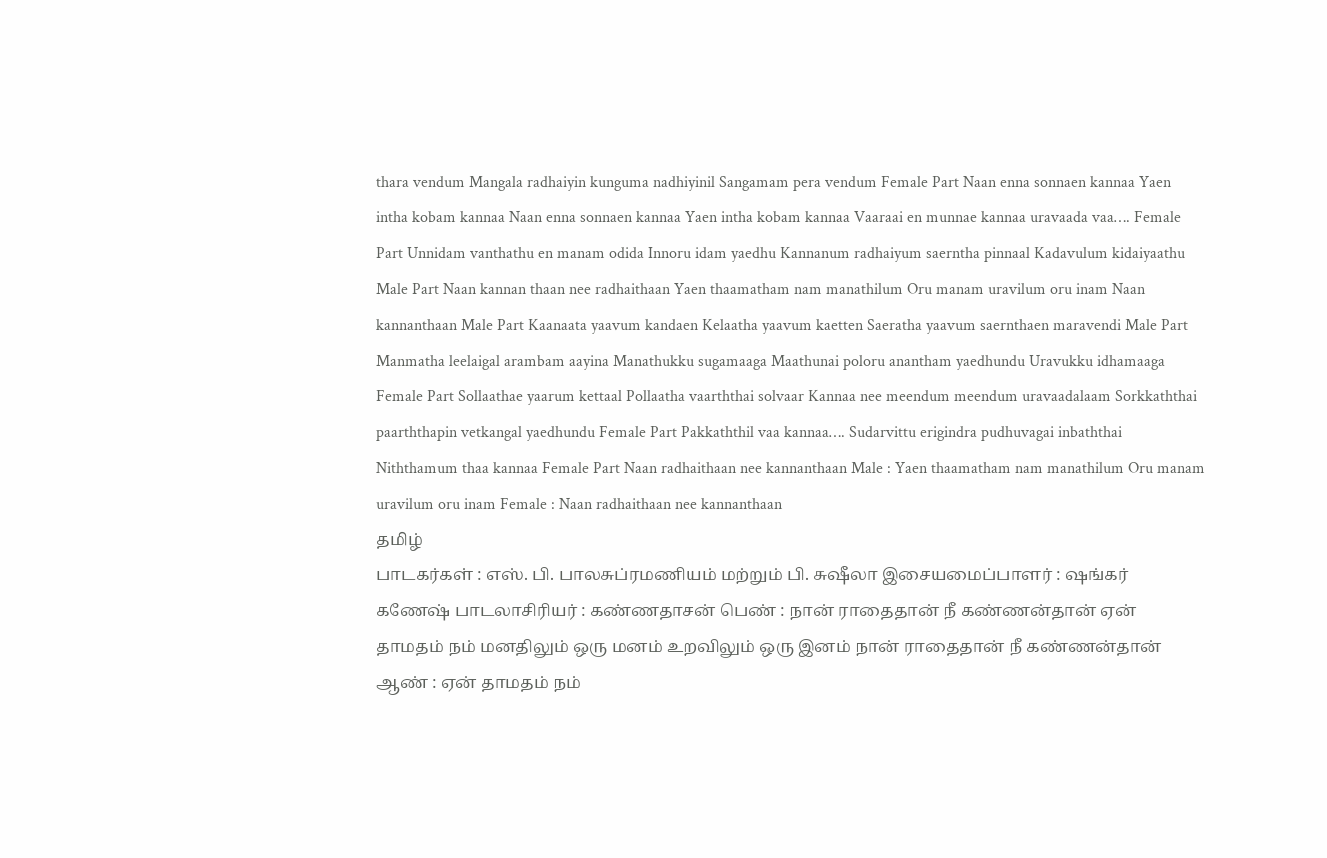thara vendum Mangala radhaiyin kunguma nadhiyinil Sangamam pera vendum Female Part Naan enna sonnaen kannaa Yaen intha kobam kannaa Naan enna sonnaen kannaa Yaen intha kobam kannaa Vaaraai en munnae kannaa uravaada vaa…. Female Part Unnidam vanthathu en manam odida Innoru idam yaedhu Kannanum radhaiyum saerntha pinnaal Kadavulum kidaiyaathu Male Part Naan kannan thaan nee radhaithaan Yaen thaamatham nam manathilum Oru manam uravilum oru inam Naan kannanthaan Male Part Kaanaata yaavum kandaen Kelaatha yaavum kaetten Saeratha yaavum saernthaen maravendi Male Part Manmatha leelaigal arambam aayina Manathukku sugamaaga Maathunai poloru anantham yaedhundu Uravukku idhamaaga Female Part Sollaathae yaarum kettaal Pollaatha vaarththai solvaar Kannaa nee meendum meendum uravaadalaam Sorkkaththai paarththapin vetkangal yaedhundu Female Part Pakkaththil vaa kannaa…. Sudarvittu erigindra pudhuvagai inbaththai Niththamum thaa kannaa Female Part Naan radhaithaan nee kannanthaan Male : Yaen thaamatham nam manathilum Oru manam uravilum oru inam Female : Naan radhaithaan nee kannanthaan
தமிழ்
பாடகர்கள் : எஸ். பி. பாலசுப்ரமணியம் மற்றும் பி. சுஷீலா இசையமைப்பாளர் : ஷங்கர் கணேஷ் பாடலாசிரியர் : கண்ணதாசன் பெண் : நான் ராதைதான் நீ கண்ணன்தான் ஏன் தாமதம் நம் மனதிலும் ஒரு மனம் உறவிலும் ஒரு இனம் நான் ராதைதான் நீ கண்ணன்தான் ஆண் : ஏன் தாமதம் நம்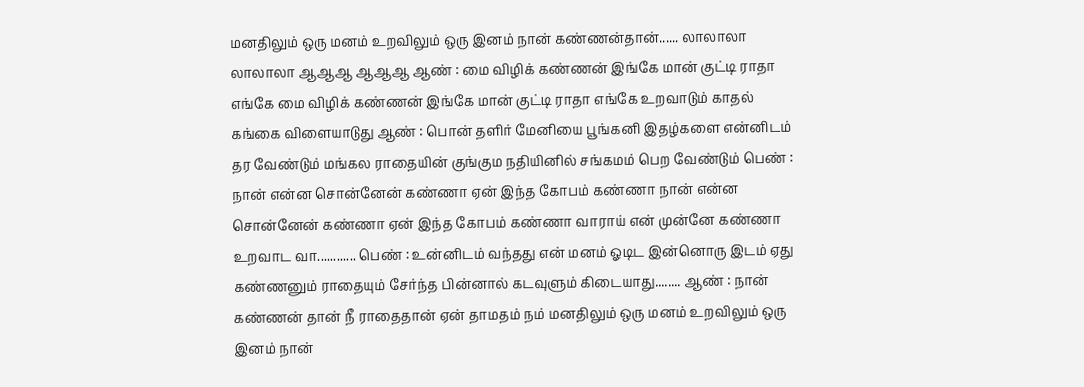மனதிலும் ஒரு மனம் உறவிலும் ஒரு இனம் நான் கண்ணன்தான்...... லாலாலா லாலாலா ஆஆஆ ஆஆஆ ஆண் : மை விழிக் கண்ணன் இங்கே மான் குட்டி ராதா எங்கே மை விழிக் கண்ணன் இங்கே மான் குட்டி ராதா எங்கே உறவாடும் காதல் கங்கை விளையாடுது ஆண் : பொன் தளிர் மேனியை பூங்கனி இதழ்களை என்னிடம் தர வேண்டும் மங்கல ராதையின் குங்கும நதியினில் சங்கமம் பெற வேண்டும் பெண் : நான் என்ன சொன்னேன் கண்ணா ஏன் இந்த கோபம் கண்ணா நான் என்ன சொன்னேன் கண்ணா ஏன் இந்த கோபம் கண்ணா வாராய் என் முன்னே கண்ணா உறவாட வா............ பெண் : உன்னிடம் வந்தது என் மனம் ஓடிட இன்னொரு இடம் ஏது கண்ணனும் ராதையும் சேர்ந்த பின்னால் கடவுளும் கிடையாது........ ஆண் : நான் கண்ணன் தான் நீ ராதைதான் ஏன் தாமதம் நம் மனதிலும் ஒரு மனம் உறவிலும் ஒரு இனம் நான்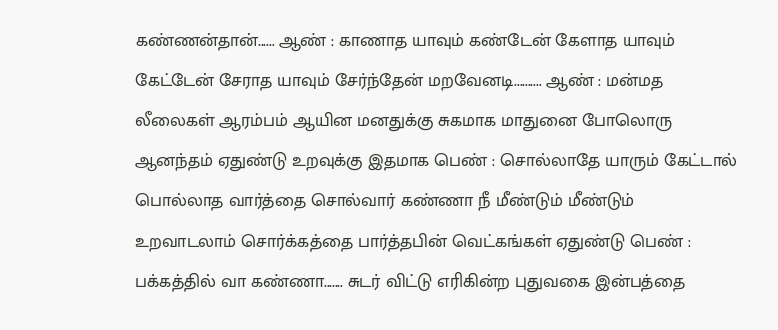கண்ணன்தான்...... ஆண் : காணாத யாவும் கண்டேன் கேளாத யாவும் கேட்டேன் சேராத யாவும் சேர்ந்தேன் மறவேனடி.......... ஆண் : மன்மத லீலைகள் ஆரம்பம் ஆயின மனதுக்கு சுகமாக மாதுனை போலொரு ஆனந்தம் ஏதுண்டு உறவுக்கு இதமாக பெண் : சொல்லாதே யாரும் கேட்டால் பொல்லாத வார்த்தை சொல்வார் கண்ணா நீ மீண்டும் மீண்டும் உறவாடலாம் சொர்க்கத்தை பார்த்தபின் வெட்கங்கள் ஏதுண்டு பெண் : பக்கத்தில் வா கண்ணா....... சுடர் விட்டு எரிகின்ற புதுவகை இன்பத்தை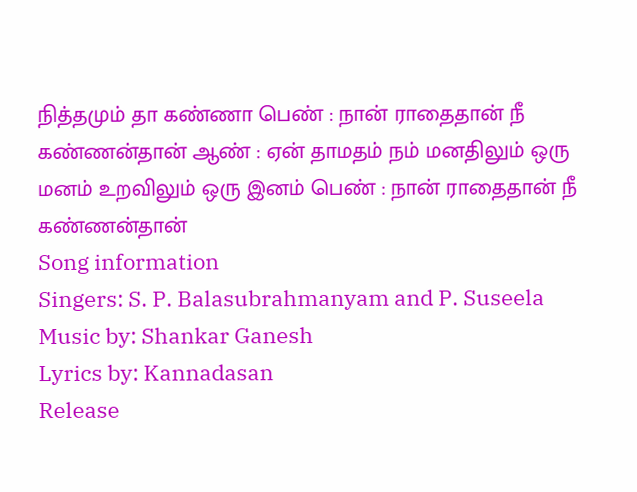நித்தமும் தா கண்ணா பெண் : நான் ராதைதான் நீ கண்ணன்தான் ஆண் : ஏன் தாமதம் நம் மனதிலும் ஒரு மனம் உறவிலும் ஒரு இனம் பெண் : நான் ராதைதான் நீ கண்ணன்தான்
Song information
Singers: S. P. Balasubrahmanyam and P. Suseela
Music by: Shankar Ganesh
Lyrics by: Kannadasan
Release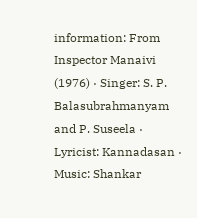information: From Inspector Manaivi (1976) · Singer: S. P. Balasubrahmanyam and P. Suseela · Lyricist: Kannadasan · Music: Shankar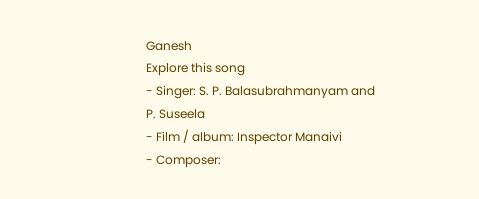Ganesh
Explore this song
- Singer: S. P. Balasubrahmanyam and P. Suseela
- Film / album: Inspector Manaivi
- Composer: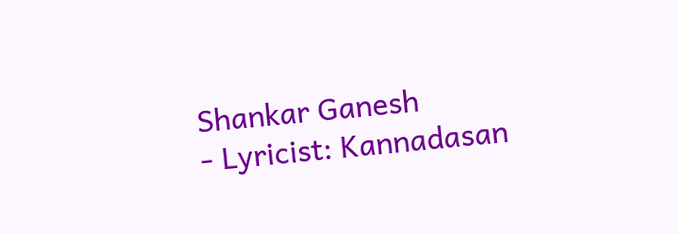Shankar Ganesh
- Lyricist: Kannadasan